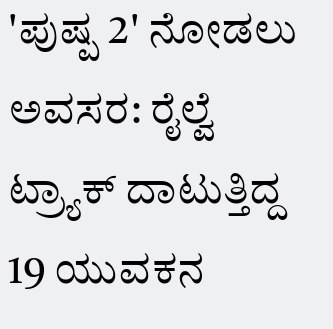'ಪುಷ್ಪ 2' ನೋಡಲು ಅವಸರ: ರೈಲ್ವೆ ಟ್ರ್ಯಾಕ್ ದಾಟುತ್ತಿದ್ದ 19 ಯುವಕನ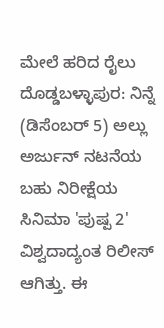ಮೇಲೆ ಹರಿದ ರೈಲು
ದೊಡ್ಡಬಳ್ಳಾಪುರ: ನಿನ್ನೆ (ಡಿಸೆಂಬರ್ 5) ಅಲ್ಲು ಅರ್ಜುನ್ ನಟನೆಯ ಬಹು ನಿರೀಕ್ಷೆಯ ಸಿನಿಮಾ 'ಪುಷ್ಪ 2' ವಿಶ್ವದಾದ್ಯಂತ ರಿಲೀಸ್ ಆಗಿತ್ತು. ಈ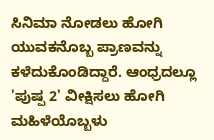ಸಿನಿಮಾ ನೋಡಲು ಹೋಗಿ ಯುವಕನೊಬ್ಬ ಪ್ರಾಣವನ್ನು ಕಳೆದುಕೊಂಡಿದ್ದಾರೆ. ಆಂಧ್ರದಲ್ಲೂ 'ಪುಷ್ಪ 2' ವೀಕ್ಷಿಸಲು ಹೋಗಿ ಮಹಿಳೆಯೊಬ್ಬಳು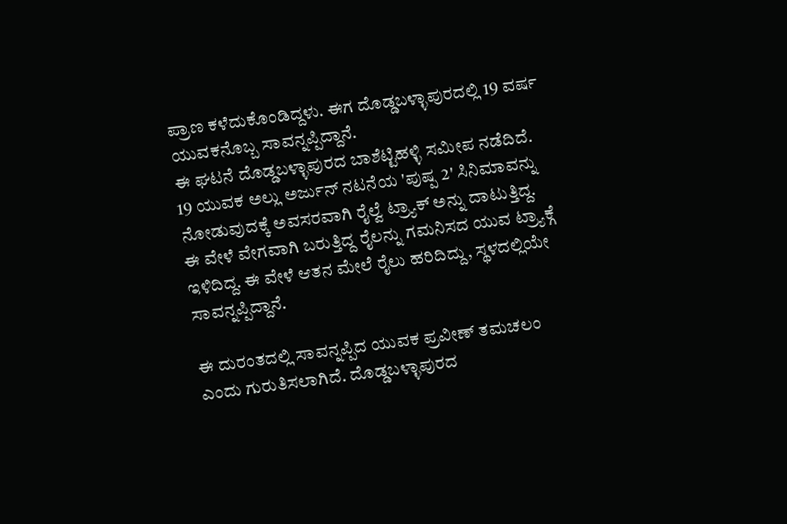ಪ್ರಾಣ ಕಳೆದುಕೊಂಡಿದ್ದಳು. ಈಗ ದೊಡ್ಡಬಳ್ಳಾಪುರದಲ್ಲಿ 19 ವರ್ಷ ಯುವಕನೊಬ್ಬ ಸಾವನ್ನಪ್ಪಿದ್ದಾನೆ.
ಈ ಘಟನೆ ದೊಡ್ಡಬಳ್ಳಾಪುರದ ಬಾಶೆಟ್ಟಿಹಳ್ಳಿ ಸಮೀಪ ನಡೆದಿದೆ. 19 ಯುವಕ ಅಲ್ಲು ಅರ್ಜುನ್ ನಟನೆಯ 'ಪುಷ್ಪ 2' ಸಿನಿಮಾವನ್ನು ನೋಡುವುದಕ್ಕೆ ಅವಸರವಾಗಿ ರೈಲ್ವೆ ಟ್ರ್ಯಾಕ್ ಅನ್ನು ದಾಟುತ್ತಿದ್ದ. ಈ ವೇಳೆ ವೇಗವಾಗಿ ಬರುತ್ತಿದ್ದ ರೈಲನ್ನು ಗಮನಿಸದ ಯುವ ಟ್ರ್ಯಾಕ್ಗೆ ಇಳಿದಿದ್ದ. ಈ ವೇಳೆ ಆತನ ಮೇಲೆ ರೈಲು ಹರಿದಿದ್ದು, ಸ್ಥಳದಲ್ಲಿಯೇ ಸಾವನ್ನಪ್ಪಿದ್ದಾನೆ.

ಈ ದುರಂತದಲ್ಲಿ ಸಾವನ್ನಪ್ಪಿದ ಯುವಕ ಪ್ರವೀಣ್ ತಮಚಲಂ ಎಂದು ಗುರುತಿಸಲಾಗಿದೆ. ದೊಡ್ಡಬಳ್ಳಾಪುರದ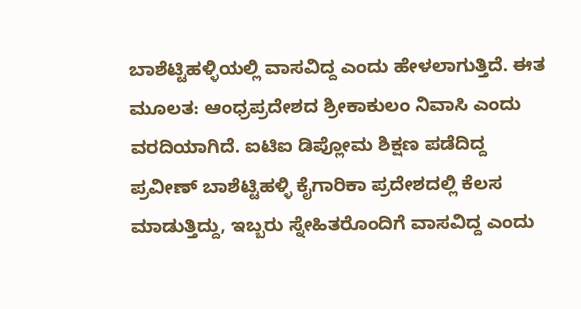ಬಾಶೆಟ್ಟಿಹಳ್ಳಿಯಲ್ಲಿ ವಾಸವಿದ್ದ ಎಂದು ಹೇಳಲಾಗುತ್ತಿದೆ. ಈತ ಮೂಲತ: ಆಂಧ್ರಪ್ರದೇಶದ ಶ್ರೀಕಾಕುಲಂ ನಿವಾಸಿ ಎಂದು ವರದಿಯಾಗಿದೆ. ಐಟಿಐ ಡಿಪ್ಲೋಮ ಶಿಕ್ಷಣ ಪಡೆದಿದ್ದ ಪ್ರವೀಣ್ ಬಾಶೆಟ್ಟಿಹಳ್ಳಿ ಕೈಗಾರಿಕಾ ಪ್ರದೇಶದಲ್ಲಿ ಕೆಲಸ ಮಾಡುತ್ತಿದ್ದು, ಇಬ್ಬರು ಸ್ನೇಹಿತರೊಂದಿಗೆ ವಾಸವಿದ್ದ ಎಂದು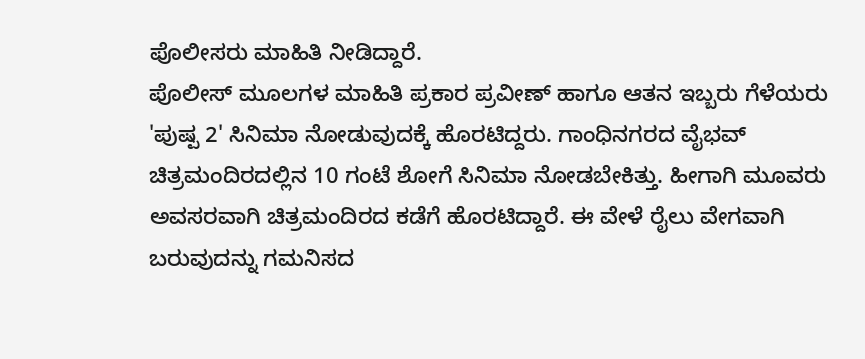ಪೊಲೀಸರು ಮಾಹಿತಿ ನೀಡಿದ್ದಾರೆ.
ಪೊಲೀಸ್ ಮೂಲಗಳ ಮಾಹಿತಿ ಪ್ರಕಾರ ಪ್ರವೀಣ್ ಹಾಗೂ ಆತನ ಇಬ್ಬರು ಗೆಳೆಯರು 'ಪುಷ್ಪ 2' ಸಿನಿಮಾ ನೋಡುವುದಕ್ಕೆ ಹೊರಟಿದ್ದರು. ಗಾಂಧಿನಗರದ ವೈಭವ್ ಚಿತ್ರಮಂದಿರದಲ್ಲಿನ 10 ಗಂಟೆ ಶೋಗೆ ಸಿನಿಮಾ ನೋಡಬೇಕಿತ್ತು. ಹೀಗಾಗಿ ಮೂವರು ಅವಸರವಾಗಿ ಚಿತ್ರಮಂದಿರದ ಕಡೆಗೆ ಹೊರಟಿದ್ದಾರೆ. ಈ ವೇಳೆ ರೈಲು ವೇಗವಾಗಿ ಬರುವುದನ್ನು ಗಮನಿಸದ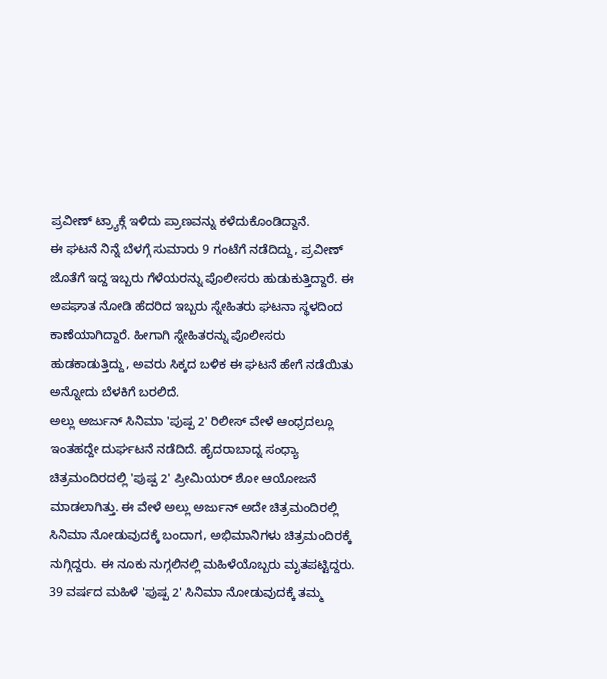ಪ್ರವೀಣ್ ಟ್ರ್ಯಾಕ್ಗೆ ಇಳಿದು ಪ್ರಾಣವನ್ನು ಕಳೆದುಕೊಂಡಿದ್ದಾನೆ.
ಈ ಘಟನೆ ನಿನ್ನೆ ಬೆಳಗ್ಗೆ ಸುಮಾರು 9 ಗಂಟೆಗೆ ನಡೆದಿದ್ದು, ಪ್ರವೀಣ್ ಜೊತೆಗೆ ಇದ್ದ ಇಬ್ಬರು ಗೆಳೆಯರನ್ನು ಪೊಲೀಸರು ಹುಡುಕುತ್ತಿದ್ದಾರೆ. ಈ ಅಪಘಾತ ನೋಡಿ ಹೆದರಿದ ಇಬ್ಬರು ಸ್ನೇಹಿತರು ಘಟನಾ ಸ್ಥಳದಿಂದ ಕಾಣೆಯಾಗಿದ್ದಾರೆ. ಹೀಗಾಗಿ ಸ್ನೇಹಿತರನ್ನು ಪೊಲೀಸರು ಹುಡಕಾಡುತ್ತಿದ್ದು, ಅವರು ಸಿಕ್ಕದ ಬಳಿಕ ಈ ಘಟನೆ ಹೇಗೆ ನಡೆಯಿತು ಅನ್ನೋದು ಬೆಳಕಿಗೆ ಬರಲಿದೆ.
ಅಲ್ಲು ಅರ್ಜುನ್ ಸಿನಿಮಾ 'ಪುಷ್ಪ 2' ರಿಲೀಸ್ ವೇಳೆ ಆಂಧ್ರದಲ್ಲೂ ಇಂತಹದ್ದೇ ದುರ್ಘಟನೆ ನಡೆದಿದೆ. ಹೈದರಾಬಾದ್ನ ಸಂಧ್ಯಾ ಚಿತ್ರಮಂದಿರದಲ್ಲಿ 'ಪುಷ್ಪ 2' ಪ್ರೀಮಿಯರ್ ಶೋ ಆಯೋಜನೆ ಮಾಡಲಾಗಿತ್ತು. ಈ ವೇಳೆ ಅಲ್ಲು ಅರ್ಜುನ್ ಅದೇ ಚಿತ್ರಮಂದಿರಲ್ಲಿ ಸಿನಿಮಾ ನೋಡುವುದಕ್ಕೆ ಬಂದಾಗ, ಅಭಿಮಾನಿಗಳು ಚಿತ್ರಮಂದಿರಕ್ಕೆ ನುಗ್ಗಿದ್ದರು. ಈ ನೂಕು ನುಗ್ಗಲಿನಲ್ಲಿ ಮಹಿಳೆಯೊಬ್ಬರು ಮೃತಪಟ್ಟಿದ್ದರು.
39 ವರ್ಷದ ಮಹಿಳೆ 'ಪುಷ್ಪ 2' ಸಿನಿಮಾ ನೋಡುವುದಕ್ಕೆ ತಮ್ಮ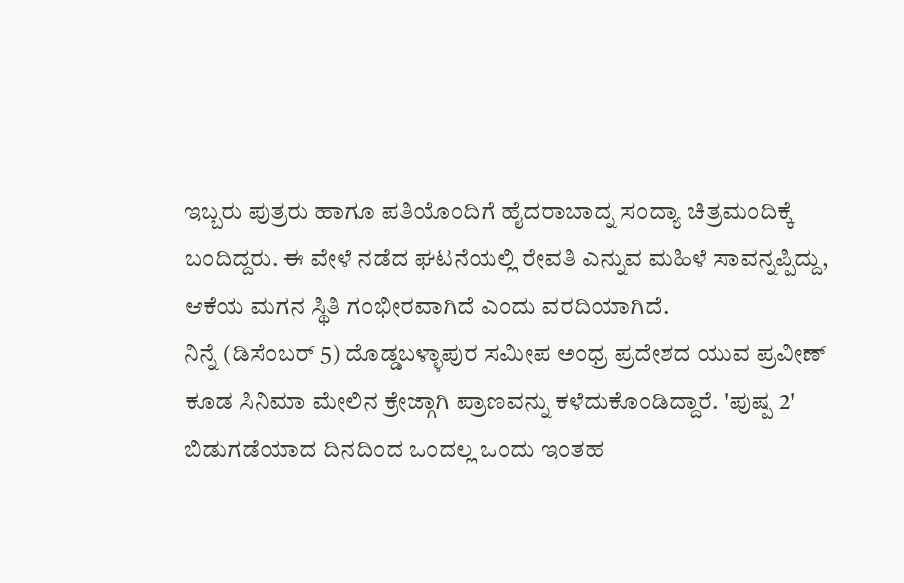ಇಬ್ಬರು ಪುತ್ರರು ಹಾಗೂ ಪತಿಯೊಂದಿಗೆ ಹೈದರಾಬಾದ್ನ ಸಂದ್ಯಾ ಚಿತ್ರಮಂದಿಕ್ಕೆ ಬಂದಿದ್ದರು. ಈ ವೇಳೆ ನಡೆದ ಘಟನೆಯಲ್ಲಿ ರೇವತಿ ಎನ್ನುವ ಮಹಿಳೆ ಸಾವನ್ನಪ್ಪಿದ್ದು, ಆಕೆಯ ಮಗನ ಸ್ಥಿತಿ ಗಂಭೀರವಾಗಿದೆ ಎಂದು ವರದಿಯಾಗಿದೆ.
ನಿನ್ನೆ (ಡಿಸೆಂಬರ್ 5) ದೊಡ್ಡಬಳ್ಳಾಪುರ ಸಮೀಪ ಅಂಧ್ರ ಪ್ರದೇಶದ ಯುವ ಪ್ರವೀಣ್ ಕೂಡ ಸಿನಿಮಾ ಮೇಲಿನ ಕ್ರೇಜ್ಗಾಗಿ ಪ್ರಾಣವನ್ನು ಕಳೆದುಕೊಂಡಿದ್ದಾರೆ. 'ಪುಷ್ಪ 2' ಬಿಡುಗಡೆಯಾದ ದಿನದಿಂದ ಒಂದಲ್ಲ ಒಂದು ಇಂತಹ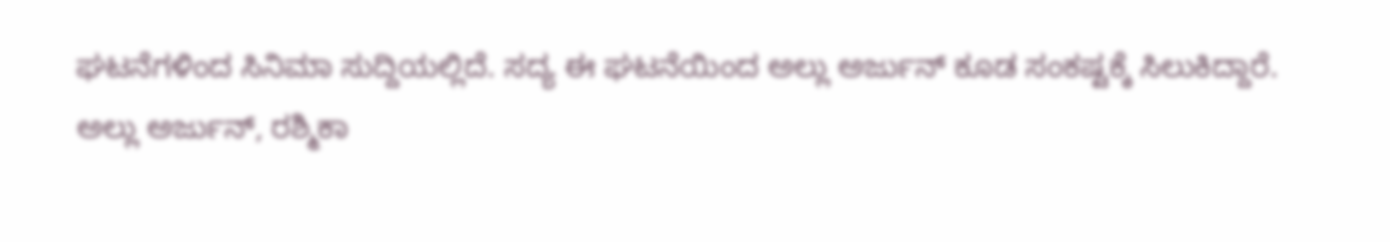ಘಟನೆಗಳಿಂದ ಸಿನಿಮಾ ಸುದ್ದಿಯಲ್ಲಿದೆ. ಸದ್ಯ ಈ ಘಟನೆಯಿಂದ ಅಲ್ಲು ಅರ್ಜುನ್ ಕೂಡ ಸಂಕಷ್ಟಕ್ಕೆ ಸಿಲುಕಿದ್ದಾರೆ.
ಅಲ್ಲು ಅರ್ಜುನ್, ರಶ್ಮಿಕಾ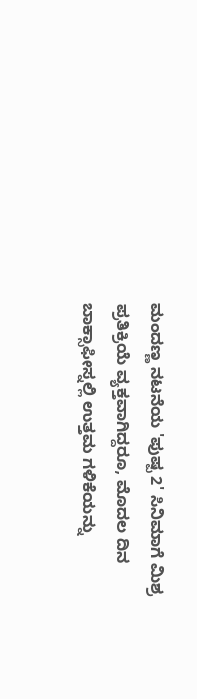ಮಂದಣ್ಣ ನಟನೆಯ 'ಪುಷ್ಪ 2' ಸಿನಿಮಾಗೆ ಮಿಶ್ರ ಪ್ರತಿಕ್ರಿಯೆ ವ್ಯಕ್ತವಾಗಿದ್ದರೂ, ಮೊದಲ ದಿನ ಬಾಕ್ಸಾಫೀಸ್ನಲ್ಲಿ ಉತ್ತಮ ಗಳಿಕೆಯನ್ನು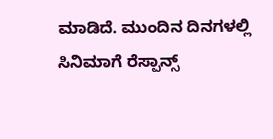ಮಾಡಿದೆ. ಮುಂದಿನ ದಿನಗಳಲ್ಲಿ ಸಿನಿಮಾಗೆ ರೆಸ್ಪಾನ್ಸ್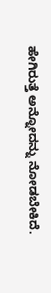ಹೇಗಿರುತ್ತೆ ಅನ್ನೋದನ್ನು ನೋಡಬೇಕಿದೆ.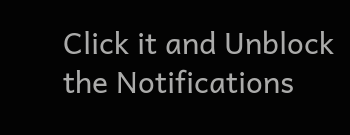Click it and Unblock the Notifications